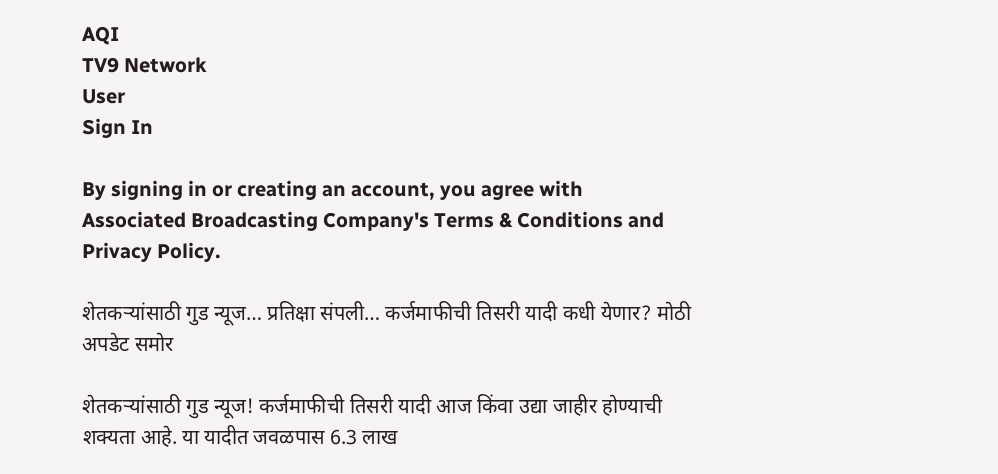AQI
TV9 Network
User
Sign In

By signing in or creating an account, you agree with Associated Broadcasting Company's Terms & Conditions and Privacy Policy.

शेतकऱ्यांसाठी गुड न्यूज… प्रतिक्षा संपली… कर्जमाफीची तिसरी यादी कधी येणार? मोठी अपडेट समोर

शेतकऱ्यांसाठी गुड न्यूज! कर्जमाफीची तिसरी यादी आज किंवा उद्या जाहीर होण्याची शक्यता आहे. या यादीत जवळपास 6.3 लाख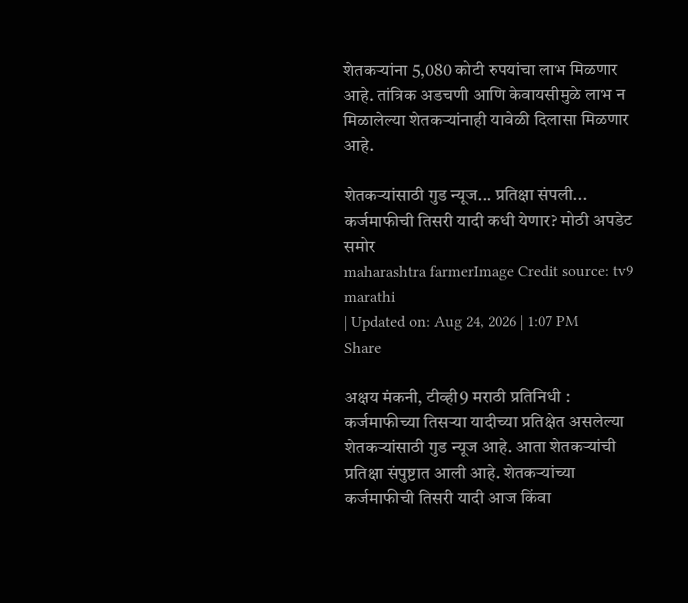शेतकऱ्यांना 5,080 कोटी रुपयांचा लाभ मिळणार आहे. तांत्रिक अडचणी आणि केवायसीमुळे लाभ न मिळालेल्या शेतकऱ्यांनाही यावेळी दिलासा मिळणार आहे.

शेतकऱ्यांसाठी गुड न्यूज... प्रतिक्षा संपली... कर्जमाफीची तिसरी यादी कधी येणार? मोठी अपडेट समोर
maharashtra farmerImage Credit source: tv9 marathi
| Updated on: Aug 24, 2026 | 1:07 PM
Share

अक्षय मंकनी, टीव्ही9 मराठी प्रतिनिधी : कर्जमाफीच्या तिसऱ्या यादीच्या प्रतिक्षेत असलेल्या शेतकऱ्यांसाठी गुड न्यूज आहे. आता शेतकऱ्यांची प्रतिक्षा संपुष्टात आली आहे. शेतकऱ्यांच्या कर्जमाफीची तिसरी यादी आज किंवा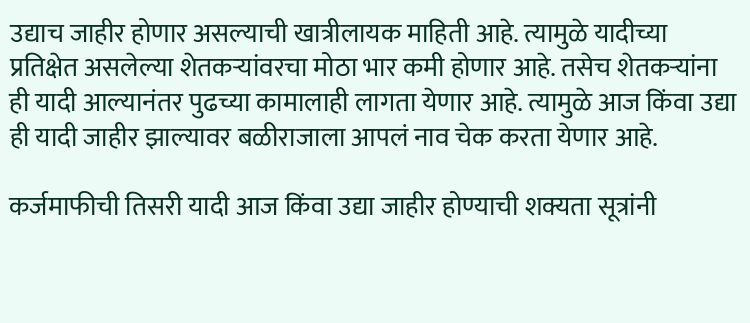उद्याच जाहीर होणार असल्याची खात्रीलायक माहिती आहे. त्यामुळे यादीच्या प्रतिक्षेत असलेल्या शेतकऱ्यांवरचा मोठा भार कमी होणार आहे. तसेच शेतकऱ्यांना ही यादी आल्यानंतर पुढच्या कामालाही लागता येणार आहे. त्यामुळे आज किंवा उद्या ही यादी जाहीर झाल्यावर बळीराजाला आपलं नाव चेक करता येणार आहे.

कर्जमाफीची तिसरी यादी आज किंवा उद्या जाहीर होण्याची शक्यता सूत्रांनी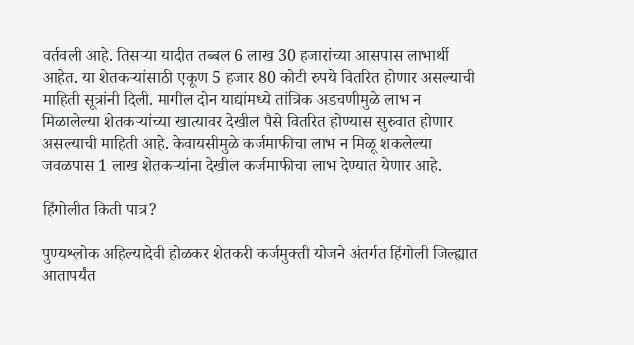वर्तवली आहे. तिसऱ्या यादीत तब्बल 6 लाख 30 हजारांच्या आसपास लाभार्थी आहेत. या शेतकऱ्यांसाठी एकूण 5 हजार 80 कोटी रुपये वितरित होणार असल्याची माहिती सूत्रांनी दिली. मागील दोन याद्यांमध्ये तांत्रिक अडचणीमुळे लाभ न मिळालेल्या शेतकऱ्यांच्या खात्यावर देखील पैसे वितरित होण्यास सुरुवात होणार असल्याची माहिती आहे. केवायसीमुळे कर्जमाफीचा लाभ न मिळू शकलेल्या जवळपास 1 लाख शेतकऱ्यांना देखील कर्जमाफीचा लाभ देण्यात येणार आहे.

हिंगोलीत किती पात्र?

पुण्यश्लोक अहिल्यादेवी होळकर शेतकरी कर्जमुक्ती योजने अंतर्गत हिंगोली जिल्ह्यात आतापर्यंत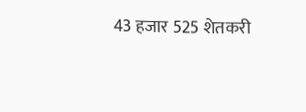43 हजार 525 शेतकरी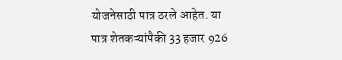योजनेसाठी पात्र ठरले आहेत. या पात्र शेतकऱ्यांपैकी 33 हजार 926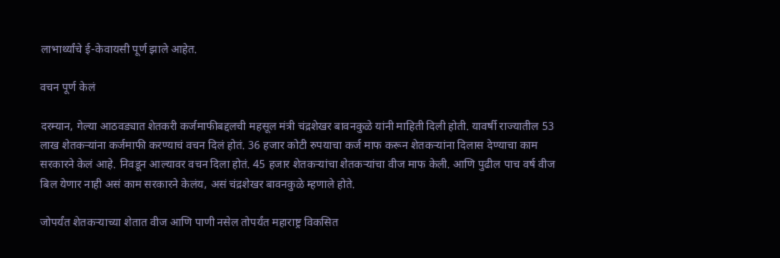लाभार्थ्यांचे ई-केवायसी पूर्ण झाले आहेत.

वचन पूर्ण केलं

दरम्यान, गेल्या आठवड्यात शेतकरी कर्जमाफीबद्दलची महसूल मंत्री चंद्रशेखर बावनकुळे यांनी माहिती दिली होती. यावर्षी राज्यातील 53 लाख शेतकऱ्यांना कर्जमाफी करण्याचं वचन दिलं होतं. 36 हजार कोटी रुपयाचा कर्ज माफ करून शेतकऱ्यांना दिलास देण्याचा काम सरकारने केलं आहे. निवडून आल्यावर वचन दिला होतं. 45 हजार शेतकऱ्यांचा शेतकऱ्यांचा वीज माफ केली. आणि पुढील पाच वर्ष वीज बिल येणार नाही असं काम सरकारने केलंय, असं चंद्रशेखर बावनकुळे म्हणाले होते.

जोपर्यंत शेतकऱ्याच्या शेतात वीज आणि पाणी नसेल तोपर्यंत महाराष्ट्र विकसित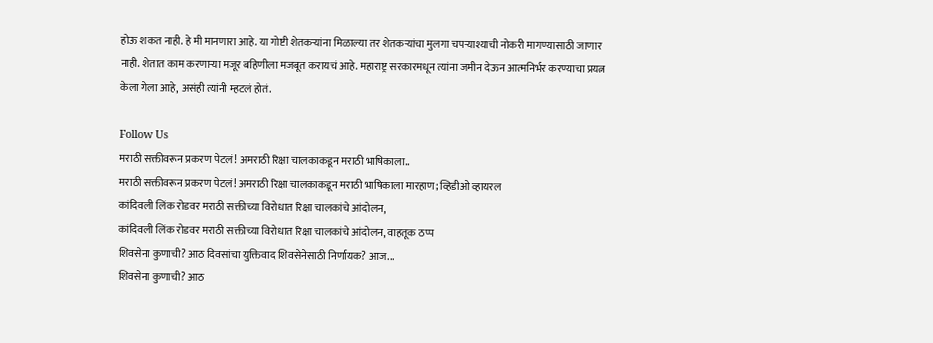होऊ शकत नाही. हे मी मानणारा आहे. या गोष्टी शेतकऱ्यांना मिळाल्या तर शेतकऱ्यांचा मुलगा चपऱ्याश्याची नोकरी मागण्यासाठी जाणार नाही. शेतात काम करणाऱ्या मजूर बहिणीला मजबूत करायचं आहे. महाराष्ट्र सरकारमधून त्यांना जमीन देऊन आत्मनिर्भर करण्याचा प्रयत्न केला गेला आहे, असंही त्यांनी म्हटलं होतं.

Follow Us
मराठी सक्तीवरून प्रकरण पेटलं! अमराठी रिक्षा चालकाकडून मराठी भाषिकाला..
मराठी सक्तीवरून प्रकरण पेटलं! अमराठी रिक्षा चालकाकडून मराठी भाषिकाला मारहाण; व्हिडीओ व्हायरल
कांदिवली लिंक रोडवर मराठी सक्तीच्या विरोधात रिक्षा चालकांचे आंदोलन,
कांदिवली लिंक रोडवर मराठी सक्तीच्या विरोधात रिक्षा चालकांचे आंदोलन, वाहतूक ठप्प
शिवसेना कुणाची? आठ दिवसांचा युक्तिवाद शिवसेनेसाठी निर्णायक? आज...
शिवसेना कुणाची? आठ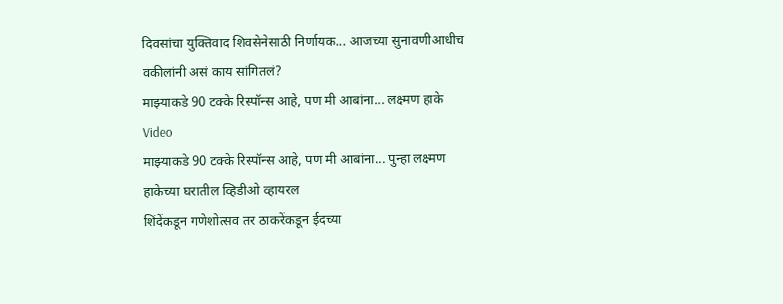दिवसांचा युक्तिवाद शिवसेनेसाठी निर्णायक... आजच्या सुनावणीआधीच वकीलांनी असं काय सांगितलं?
माझ्याकडे 90 टक्के रिस्पॉन्स आहे, पण मी आबांना... लक्ष्मण हाके Video
माझ्याकडे 90 टक्के रिस्पॉन्स आहे, पण मी आबांना... पुन्हा लक्ष्मण हाकेच्या घरातील व्हिडीओ व्हायरल
शिंदेंकडून गणेशोत्सव तर ठाकरेंकडून ईदच्या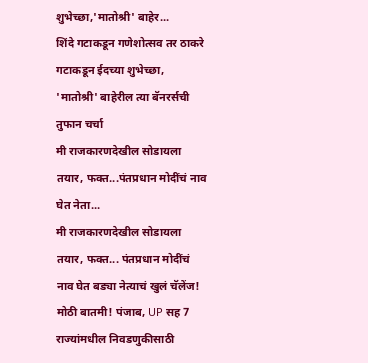शुभेच्छा,'मातोश्री' बाहेर...
शिंदे गटाकडून गणेशोत्सव तर ठाकरे गटाकडून ईदच्या शुभेच्छा, 'मातोश्री' बाहेरील त्या बॅनरर्सची तुफान चर्चा
मी राजकारणदेखील सोडायला तयार, फक्त...पंतप्रधान मोदींचं नाव घेत नेता...
मी राजकारणदेखील सोडायला तयार, फक्त... पंतप्रधान मोदींचं नाव घेत बड्या नेत्याचं खुलं चॅलेंज!
मोठी बातमी! पंजाब, UP सह 7 राज्यांमधील निवडणुकीसाठी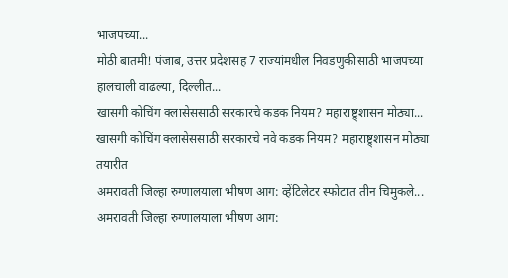भाजपच्या...
मोठी बातमी! पंजाब, उत्तर प्रदेशसह 7 राज्यांमधील निवडणुकीसाठी भाजपच्या हालचाली वाढल्या, दिल्लीत...
खासगी कोचिंग क्लासेससाठी सरकारचे कडक नियम? महाराष्ट्र्शासन मोठ्या...
खासगी कोचिंग क्लासेससाठी सरकारचे नवे कडक नियम? महाराष्ट्र्शासन मोठ्या तयारीत
अमरावती जिल्हा रुग्णालयाला भीषण आग: व्हेंटिलेटर स्फोटात तीन चिमुकले...
अमरावती जिल्हा रुग्णालयाला भीषण आग: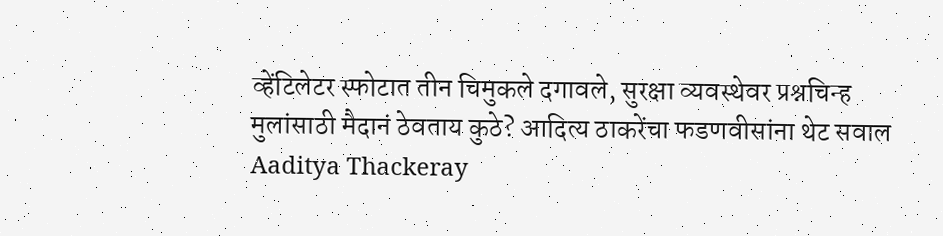व्हेंटिलेटर स्फोटात तीन चिमुकले दगावले, सुरक्षा व्यवस्थेवर प्रश्नचिन्ह
मुलांसाठी मैदानं ठेवताय कुठे? आदित्य ठाकरेंचा फडणवीसांना थेट सवाल
Aaditya Thackeray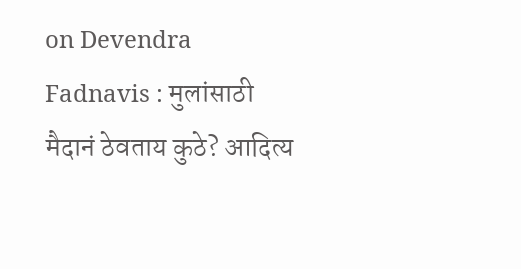on Devendra Fadnavis : मुलांसाठी मैदानं ठेवताय कुठे? आदित्य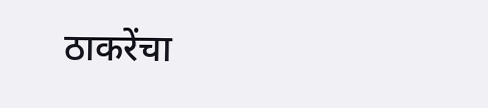ठाकरेंचा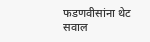फडणवीसांना थेट सवाल